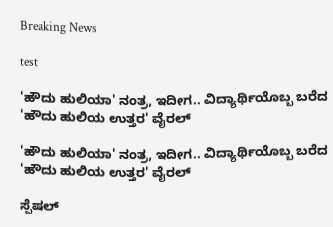Breaking News

test

'ಹೌದು ಹುಲಿಯಾ' ನಂತ್ರ, ಇದೀಗ.. ವಿದ್ಯಾರ್ಥಿಯೊಬ್ಬ ಬರೆದ 'ಹೌದು ಹುಲಿಯ ಉತ್ತರ' ವೈರಲ್

'ಹೌದು ಹುಲಿಯಾ' ನಂತ್ರ, ಇದೀಗ.. ವಿದ್ಯಾರ್ಥಿಯೊಬ್ಬ ಬರೆದ 'ಹೌದು ಹುಲಿಯ ಉತ್ತರ' ವೈರಲ್

ಸ್ಪೆಷಲ್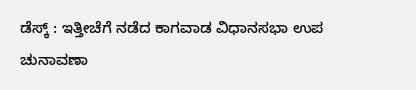ಡೆಸ್ಕ್ : ಇತ್ತೀಚೆಗೆ ನಡೆದ ಕಾಗವಾಡ ವಿಧಾನಸಭಾ ಉಪ ಚುನಾವಣಾ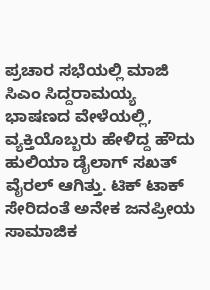ಪ್ರಚಾರ ಸಭೆಯಲ್ಲಿ ಮಾಜಿ ಸಿಎಂ ಸಿದ್ದರಾಮಯ್ಯ ಭಾಷಣದ ವೇಳೆಯಲ್ಲಿ, ವ್ಯಕ್ತಿಯೊಬ್ಬರು ಹೇಳಿದ್ದ ಹೌದು ಹುಲಿಯಾ ಡೈಲಾಗ್ ಸಖತ್ ವೈರಲ್ ಆಗಿತ್ತು. ಟಿಕ್ ಟಾಕ್ ಸೇರಿದಂತೆ ಅನೇಕ ಜನಪ್ರೀಯ ಸಾಮಾಜಿಕ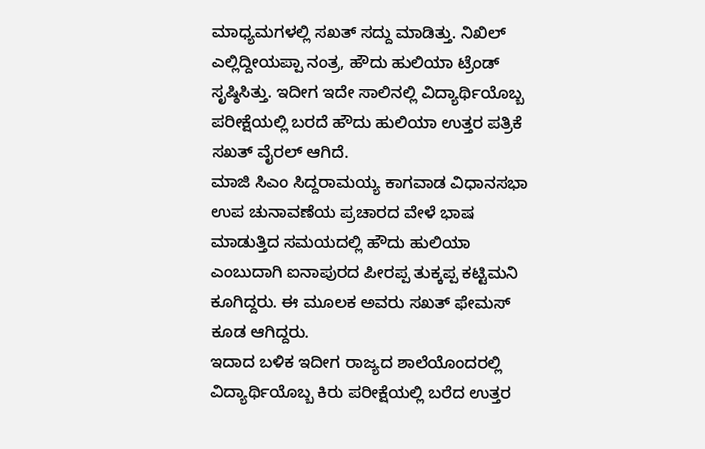ಮಾಧ್ಯಮಗಳಲ್ಲಿ ಸಖತ್ ಸದ್ದು ಮಾಡಿತ್ತು. ನಿಖಿಲ್ ಎಲ್ಲಿದ್ದೀಯಪ್ಪಾ ನಂತ್ರ, ಹೌದು ಹುಲಿಯಾ ಟ್ರೆಂಡ್ ಸೃಷ್ಠಿಸಿತ್ತು. ಇದೀಗ ಇದೇ ಸಾಲಿನಲ್ಲಿ ವಿದ್ಯಾರ್ಥಿಯೊಬ್ಬ ಪರೀಕ್ಷೆಯಲ್ಲಿ ಬರದೆ ಹೌದು ಹುಲಿಯಾ ಉತ್ತರ ಪತ್ರಿಕೆ ಸಖತ್ ವೈರಲ್ ಆಗಿದೆ.
ಮಾಜಿ ಸಿಎಂ ಸಿದ್ದರಾಮಯ್ಯ ಕಾಗವಾಡ ವಿಧಾನಸಭಾ ಉಪ ಚುನಾವಣೆಯ ಪ್ರಚಾರದ ವೇಳೆ ಭಾಷ ಮಾಡುತ್ತಿದ ಸಮಯದಲ್ಲಿ ಹೌದು ಹುಲಿಯಾ ಎಂಬುದಾಗಿ ಐನಾಪುರದ ಪೀರಪ್ಪ ತುಕ್ಕಪ್ಪ ಕಟ್ಟಿಮನಿ ಕೂಗಿದ್ದರು. ಈ ಮೂಲಕ ಅವರು ಸಖತ್ ಫೇಮಸ್ ಕೂಡ ಆಗಿದ್ದರು.
ಇದಾದ ಬಳಿಕ ಇದೀಗ ರಾಜ್ಯದ ಶಾಲೆಯೊಂದರಲ್ಲಿ ವಿದ್ಯಾರ್ಥಿಯೊಬ್ಬ ಕಿರು ಪರೀಕ್ಷೆಯಲ್ಲಿ ಬರೆದ ಉತ್ತರ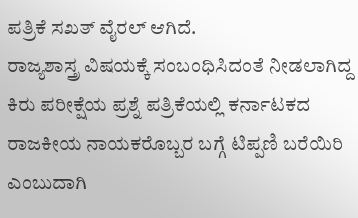ಪತ್ರಿಕೆ ಸಖತ್ ವೈರಲ್ ಆಗಿದೆ.
ರಾಜ್ಯಶಾಸ್ತ್ರ ವಿಷಯಕ್ಕೆ ಸಂಬಂಧಿಸಿದಂತೆ ನೀಡಲಾಗಿದ್ದ ಕಿರು ಪರೀಕ್ಷೆಯ ಪ್ರಶ್ನೆ ಪತ್ರಿಕೆಯಲ್ಲಿ ಕರ್ನಾಟಕದ ರಾಜಕೀಯ ನಾಯಕರೊಬ್ಬರ ಬಗ್ಗೆ ಟಿಪ್ಪಣಿ ಬರೆಯಿರಿ ಎಂಬುದಾಗಿ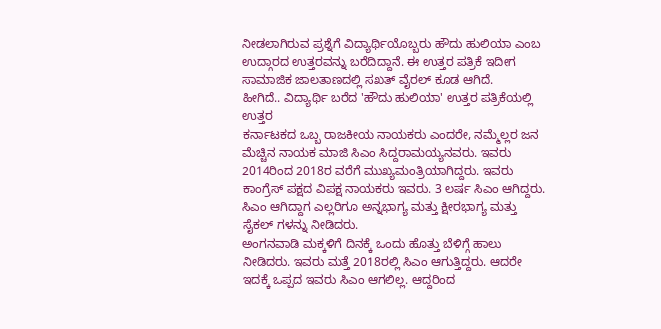ನೀಡಲಾಗಿರುವ ಪ್ರಶ್ನೆಗೆ ವಿದ್ಯಾರ್ಥಿಯೊಬ್ಬರು ಹೌದು ಹುಲಿಯಾ ಎಂಬ ಉದ್ಗಾರದ ಉತ್ತರವನ್ನು ಬರೆದಿದ್ದಾನೆ. ಈ ಉತ್ತರ ಪತ್ರಿಕೆ ಇದೀಗ ಸಾಮಾಜಿಕ ಜಾಲತಾಣದಲ್ಲಿ ಸಖತ್ ವೈರಲ್ ಕೂಡ ಆಗಿದೆ.
ಹೀಗಿದೆ.. ವಿದ್ಯಾರ್ಥಿ ಬರೆದ 'ಹೌದು ಹುಲಿಯಾ' ಉತ್ತರ ಪತ್ರಿಕೆಯಲ್ಲಿ ಉತ್ತರ
ಕರ್ನಾಟಕದ ಒಬ್ಬ ರಾಜಕೀಯ ನಾಯಕರು ಎಂದರೇ, ನಮ್ಮೆಲ್ಲರ ಜನ ಮೆಚ್ಚಿನ ನಾಯಕ ಮಾಜಿ ಸಿಎಂ ಸಿದ್ದರಾಮಯ್ಯನವರು. ಇವರು 2014ರಿಂದ 2018ರ ವರೆಗೆ ಮುಖ್ಯಮಂತ್ರಿಯಾಗಿದ್ದರು. ಇವರು ಕಾಂಗ್ರೆಸ್ ಪಕ್ಷದ ವಿಪಕ್ಷ ನಾಯಕರು ಇವರು. 3 ಲರ್ಷ ಸಿಎಂ ಆಗಿದ್ದರು. ಸಿಎಂ ಆಗಿದ್ದಾಗ ಎಲ್ಲರಿಗೂ ಅನ್ನಭಾಗ್ಯ ಮತ್ತು ಕ್ಷೀರಭಾಗ್ಯ ಮತ್ತು ಸೈಕಲ್ ಗಳನ್ನು ನೀಡಿದರು.
ಅಂಗನವಾಡಿ ಮಕ್ಕಳಿಗೆ ದಿನಕ್ಕೆ ಒಂದು ಹೊತ್ತು ಬೆಳಿಗ್ಗೆ ಹಾಲು ನೀಡಿದರು. ಇವರು ಮತ್ತೆ 2018ರಲ್ಲಿ ಸಿಎಂ ಆಗುತ್ತಿದ್ದರು. ಆದರೇ ಇದಕ್ಕೆ ಒಪ್ಪದ ಇವರು ಸಿಎಂ ಆಗಲಿಲ್ಲ. ಆದ್ದರಿಂದ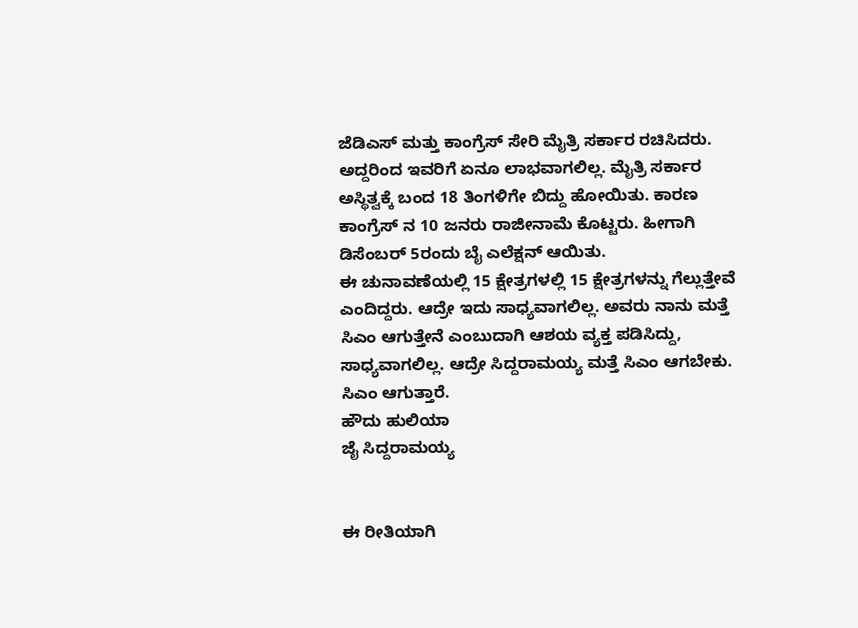ಜೆಡಿಎಸ್ ಮತ್ತು ಕಾಂಗ್ರೆಸ್ ಸೇರಿ ಮೈತ್ರಿ ಸರ್ಕಾರ ರಚಿಸಿದರು. ಅದ್ದರಿಂದ ಇವರಿಗೆ ಏನೂ ಲಾಭವಾಗಲಿಲ್ಲ. ಮೈತ್ರಿ ಸರ್ಕಾರ ಅಸ್ಥಿತ್ವಕ್ಕೆ ಬಂದ 18 ತಿಂಗಳಿಗೇ ಬಿದ್ದು ಹೋಯಿತು. ಕಾರಣ ಕಾಂಗ್ರೆಸ್ ನ 10 ಜನರು ರಾಜೀನಾಮೆ ಕೊಟ್ಟರು. ಹೀಗಾಗಿ ಡಿಸೆಂಬರ್ 5ರಂದು ಬೈ ಎಲೆಕ್ಷನ್ ಆಯಿತು.
ಈ ಚುನಾವಣೆಯಲ್ಲಿ 15 ಕ್ಷೇತ್ರಗಳಲ್ಲಿ 15 ಕ್ಷೇತ್ರಗಳನ್ನು ಗೆಲ್ಲುತ್ತೇವೆ ಎಂದಿದ್ದರು. ಆದ್ರೇ ಇದು ಸಾಧ್ಯವಾಗಲಿಲ್ಲ. ಅವರು ನಾನು ಮತ್ತೆ ಸಿಎಂ ಆಗುತ್ತೇನೆ ಎಂಬುದಾಗಿ ಆಶಯ ವ್ಯಕ್ತ ಪಡಿಸಿದ್ದು, ಸಾಧ್ಯವಾಗಲಿಲ್ಲ. ಆದ್ರೇ ಸಿದ್ದರಾಮಯ್ಯ ಮತ್ತೆ ಸಿಎಂ ಆಗಬೇಕು. ಸಿಎಂ ಆಗುತ್ತಾರೆ.
ಹೌದು ಹುಲಿಯಾ
ಜೈ ಸಿದ್ದರಾಮಯ್ಯ


ಈ ರೀತಿಯಾಗಿ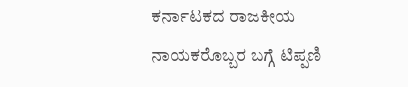ಕರ್ನಾಟಕದ ರಾಜಕೀಯ ನಾಯಕರೊಬ್ಬರ ಬಗ್ಗೆ ಟಿಪ್ಪಣಿ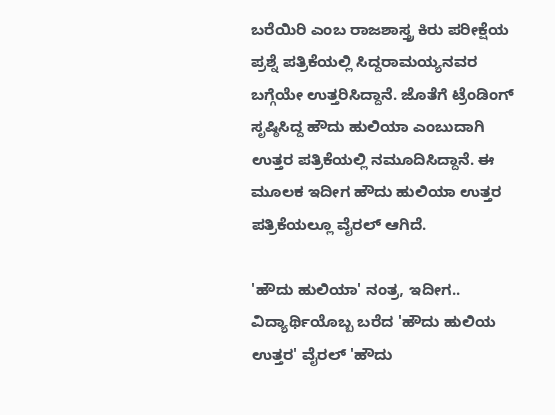ಬರೆಯಿರಿ ಎಂಬ ರಾಜಶಾಸ್ತ್ರ ಕಿರು ಪರೀಕ್ಷೆಯ ಪ್ರಶ್ನೆ ಪತ್ರಿಕೆಯಲ್ಲಿ ಸಿದ್ದರಾಮಯ್ಯನವರ ಬಗ್ಗೆಯೇ ಉತ್ತರಿಸಿದ್ದಾನೆ. ಜೊತೆಗೆ ಟ್ರೆಂಡಿಂಗ್ ಸೃಷ್ಠಿಸಿದ್ದ ಹೌದು ಹುಲಿಯಾ ಎಂಬುದಾಗಿ ಉತ್ತರ ಪತ್ರಿಕೆಯಲ್ಲಿ ನಮೂದಿಸಿದ್ದಾನೆ. ಈ ಮೂಲಕ ಇದೀಗ ಹೌದು ಹುಲಿಯಾ ಉತ್ತರ ಪತ್ರಿಕೆಯಲ್ಲೂ ವೈರಲ್ ಆಗಿದೆ.

'ಹೌದು ಹುಲಿಯಾ' ನಂತ್ರ, ಇದೀಗ.. ವಿದ್ಯಾರ್ಥಿಯೊಬ್ಬ ಬರೆದ 'ಹೌದು ಹುಲಿಯ ಉತ್ತರ' ವೈರಲ್ 'ಹೌದು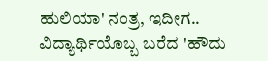ಹುಲಿಯಾ' ನಂತ್ರ, ಇದೀಗ.. ವಿದ್ಯಾರ್ಥಿಯೊಬ್ಬ ಬರೆದ 'ಹೌದು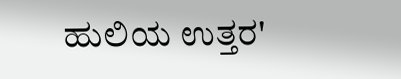ಹುಲಿಯ ಉತ್ತರ'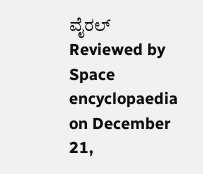ವೈರಲ್ Reviewed by Space encyclopaedia on December 21,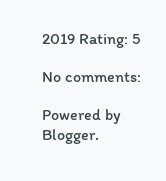2019 Rating: 5

No comments:

Powered by Blogger.